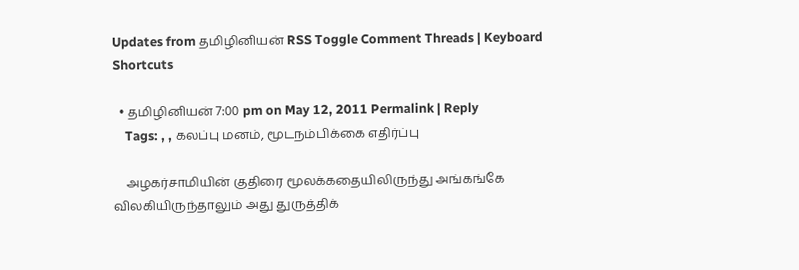Updates from தமிழினியன் RSS Toggle Comment Threads | Keyboard Shortcuts

  • தமிழினியன் 7:00 pm on May 12, 2011 Permalink | Reply
    Tags: , , கலப்பு மனம், மூடநம்பிக்கை எதிர்ப்பு

    அழகர்சாமியின் குதிரை மூலக்கதையிலிருந்து அங்கங்கே விலகியிருந்தாலும் அது துருத்திக்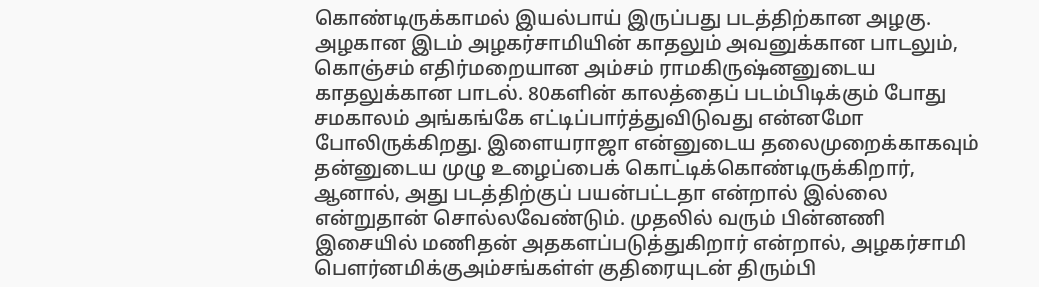கொண்டிருக்காமல் இயல்பாய் இருப்பது படத்திற்கான அழகு. அழகான இடம் அழகர்சாமியின் காதலும் அவனுக்கான பாடலும், கொஞ்சம் எதிர்மறையான அம்சம் ராமகிருஷ்னனுடைய காதலுக்கான பாடல். 80களின் காலத்தைப் படம்பிடிக்கும் போது சமகாலம் அங்கங்கே எட்டிப்பார்த்துவிடுவது என்னமோ போலிருக்கிறது. இளையராஜா என்னுடைய தலைமுறைக்காகவும் தன்னுடைய முழு உழைப்பைக் கொட்டிக்கொண்டிருக்கிறார், ஆனால், அது படத்திற்குப் பயன்பட்டதா என்றால் இல்லை என்றுதான் சொல்லவேண்டும். முதலில் வரும் பின்னணி இசையில் மணிதன் அதகளப்படுத்துகிறார் என்றால், அழகர்சாமி பௌர்னமிக்குஅம்சங்கள்ள் குதிரையுடன் திரும்பி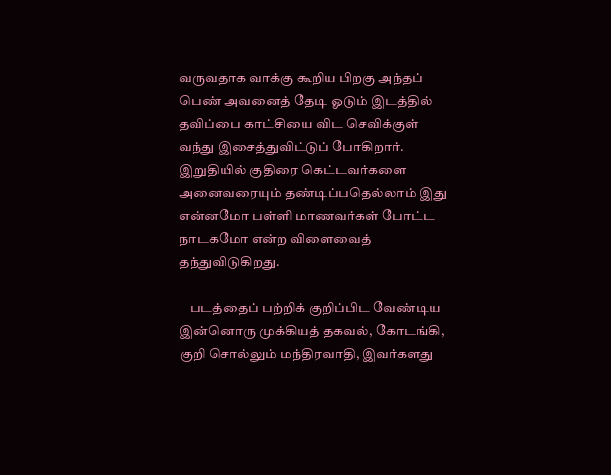வருவதாக வாக்கு கூறிய பிறகு அந்தப் பெண் அவனைத் தேடி ஓடும் இடத்தில் தவிப்பை காட்சியை விட செவிக்குள் வந்து இசைத்துவிட்டுப் போகிறார். இறுதியில் குதிரை கெட்டவர்களை அனைவரையும் தண்டிப்பதெல்லாம் இது என்னமோ பள்ளி மாணவர்கள் போட்ட நாடகமோ என்ற விளைவைத் தந்துவிடுகிறது.

    படத்தைப் பற்றிக் குறிப்பிட வேண்டிய இன்னொரு முக்கியத் தகவல், கோடங்கி, குறி சொல்லும் மந்திரவாதி, இவர்களது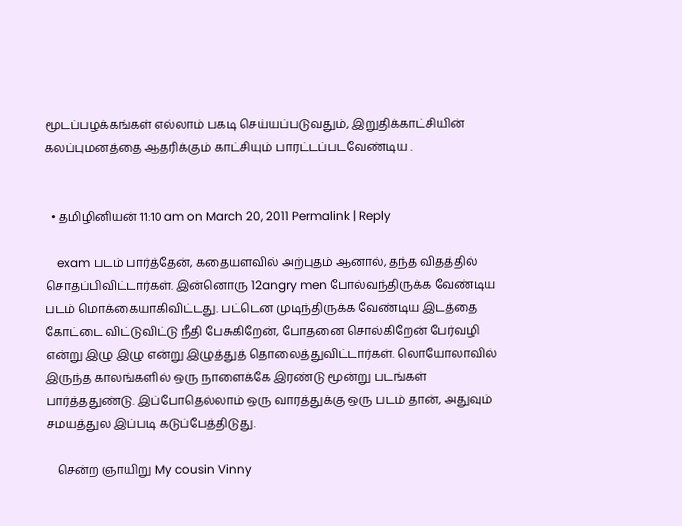மூடப்பழக்கங்கள் எல்லாம் பகடி செய்யப்படுவதும், இறுதிக்காட்சியின் கலப்புமனத்தை ஆதரிக்கும் காட்சியும் பாரட்டப்படவேண்டிய .


  • தமிழினியன் 11:10 am on March 20, 2011 Permalink | Reply

    exam படம் பார்த்தேன், கதையளவில் அற்புதம் ஆனால், தந்த விதத்தில் சொதப்பிவிட்டார்கள். இன்னொரு 12angry men போல்வந்திருக்க வேண்டிய படம் மொக்கையாகிவிட்டது. பட்டென முடிந்திருக்க வேண்டிய இடத்தை கோட்டை விட்டுவிட்டு நீதி பேசுகிறேன், போதனை சொல்கிறேன் பேர்வழி என்று இழு இழு என்று இழுத்துத் தொலைத்துவிட்டார்கள். லொயோலாவில் இருந்த காலங்களில் ஒரு நாளைக்கே இரண்டு மூன்று படங்கள் பார்த்ததுண்டு. இப்போதெல்லாம் ஒரு வாரத்துக்கு ஒரு படம் தான், அதுவும் சமயத்துல இப்படி கடுப்பேத்திடுது.

    சென்ற ஞாயிறு My cousin Vinny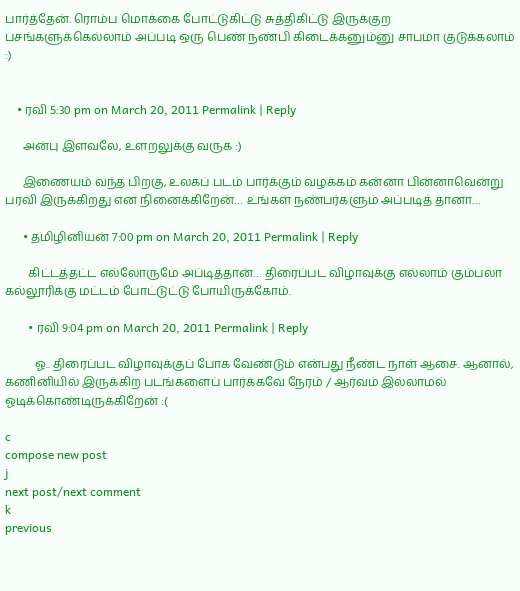பார்த்தேன். ரொம்ப மொக்கை போட்டுகிட்டு சுத்திகிட்டு இருக்குற பசங்களுக்கெல்லாம் அப்படி ஒரு பெண் நண்பி கிடைக்கனும்னு சாபமா குடுக்கலாம் :)


    • ரவி 5:30 pm on March 20, 2011 Permalink | Reply

      அன்பு இளவலே, உளறலுக்கு வருக :)

      இணையம் வந்த பிறகு, உலகப் படம் பார்க்கும் வழக்கம் கன்னா பின்னாவென்று பரவி இருக்கிறது என நினைக்கிறேன்… உங்கள் நண்பர்களும் அப்படித் தானா…

      • தமிழினியன் 7:00 pm on March 20, 2011 Permalink | Reply

        கிட்டத்தட்ட எல்லோருமே அப்டித்தான்… திரைப்பட விழாவுக்கு எல்லாம் கும்பலா கல்லூரிக்கு மட்டம் போட்டுட்டு போயிருக்கோம்.

        • ரவி 9:04 pm on March 20, 2011 Permalink | Reply

          ஓ.. திரைப்பட விழாவுக்குப் போக வேண்டும் என்பது நீண்ட நாள் ஆசை. ஆனால், கணினியில் இருக்கிற படங்களைப் பார்க்கவே நேரம் / ஆர்வம் இல்லாமல் ஓடிக்கொண்டிருக்கிறேன் :(

c
compose new post
j
next post/next comment
k
previous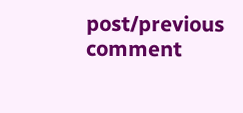post/previous comment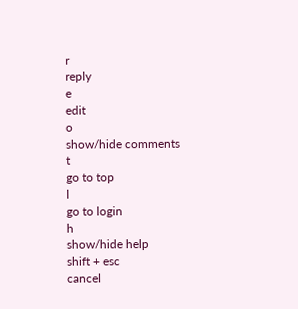r
reply
e
edit
o
show/hide comments
t
go to top
l
go to login
h
show/hide help
shift + esc
cancel